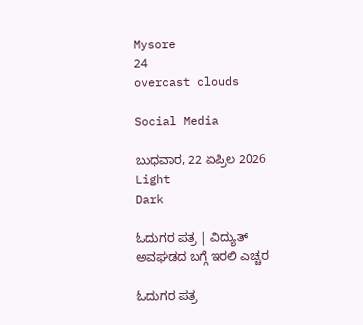Mysore
24
overcast clouds

Social Media

ಬುಧವಾರ, 22 ಏಪ್ರಿಲ 2026
Light
Dark

ಓದುಗರ ಪತ್ರ | ವಿದ್ಯುತ್ ಅವಘಡದ ಬಗ್ಗೆ ಇರಲಿ ಎಚ್ಚರ

ಓದುಗರ ಪತ್ರ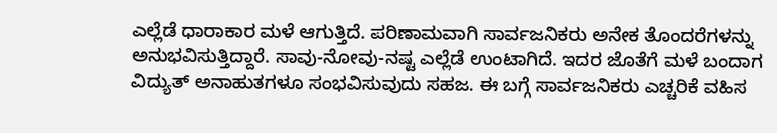ಎಲ್ಲೆಡೆ ಧಾರಾಕಾರ ಮಳೆ ಆಗುತ್ತಿದೆ. ಪರಿಣಾಮವಾಗಿ ಸಾರ್ವಜನಿಕರು ಅನೇಕ ತೊಂದರೆಗಳನ್ನು ಅನುಭವಿಸುತ್ತಿದ್ದಾರೆ. ಸಾವು-ನೋವು-ನಷ್ಟ ಎಲ್ಲೆಡೆ ಉಂಟಾಗಿದೆ. ಇದರ ಜೊತೆಗೆ ಮಳೆ ಬಂದಾಗ ವಿದ್ಯುತ್ ಅನಾಹುತಗಳೂ ಸಂಭವಿಸುವುದು ಸಹಜ. ಈ ಬಗ್ಗೆ ಸಾರ್ವಜನಿಕರು ಎಚ್ಚರಿಕೆ ವಹಿಸ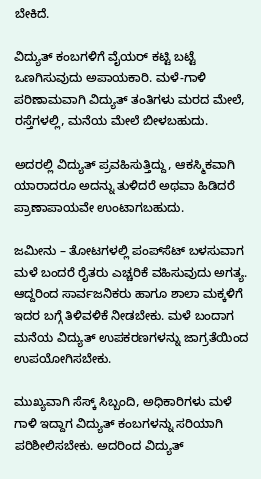ಬೇಕಿದೆ.

ವಿದ್ಯುತ್ ಕಂಬಗಳಿಗೆ ವೈಯರ್ ಕಟ್ಟಿ ಬಟ್ಟೆ ಒಣಗಿಸುವುದು ಅಪಾಯಕಾರಿ. ಮಳೆ-ಗಾಳಿ ಪರಿಣಾಮವಾಗಿ ವಿದ್ಯುತ್ ತಂತಿಗಳು ಮರದ ಮೇಲೆ, ರಸ್ತೆಗಳಲ್ಲಿ, ಮನೆಯ ಮೇಲೆ ಬೀಳಬಹುದು.

ಅದರಲ್ಲಿ ವಿದ್ಯುತ್ ಪ್ರವಹಿಸುತ್ತಿದ್ದು, ಆಕಸ್ಮಿಕವಾಗಿ ಯಾರಾದರೂ ಅದನ್ನು ತುಳಿದರೆ ಅಥವಾ ಹಿಡಿದರೆ ಪ್ರಾಣಾಪಾಯವೇ ಉಂಟಾಗಬಹುದು.

ಜಮೀನು – ತೋಟಗಳಲ್ಲಿ ಪಂಪ್‌ಸೆಟ್ ಬಳಸುವಾಗ ಮಳೆ ಬಂದರೆ ರೈತರು ಎಚ್ಚರಿಕೆ ವಹಿಸುವುದು ಅಗತ್ಯ. ಆದ್ದರಿಂದ ಸಾರ್ವಜನಿಕರು ಹಾಗೂ ಶಾಲಾ ಮಕ್ಕಳಿಗೆ ಇದರ ಬಗ್ಗೆ ತಿಳಿವಳಿಕೆ ನೀಡಬೇಕು. ಮಳೆ ಬಂದಾಗ ಮನೆಯ ವಿದ್ಯುತ್ ಉಪಕರಣಗಳನ್ನು ಜಾಗ್ರತೆಯಿಂದ ಉಪಯೋಗಿಸಬೇಕು.

ಮುಖ್ಯವಾಗಿ ಸೆಸ್ಕ್ ಸಿಬ್ಬಂದಿ, ಅಧಿಕಾರಿಗಳು ಮಳೆ ಗಾಳಿ ಇದ್ದಾಗ ವಿದ್ಯುತ್ ಕಂಬಗಳನ್ನು ಸರಿಯಾಗಿ ಪರಿಶೀಲಿಸಬೇಕು. ಅದರಿಂದ ವಿದ್ಯುತ್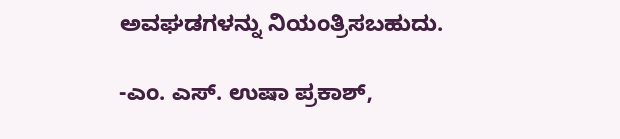ಅವಘಡಗಳನ್ನು ನಿಯಂತ್ರಿಸಬಹುದು.

-ಎಂ. ಎಸ್. ಉಷಾ ಪ್ರಕಾಶ್,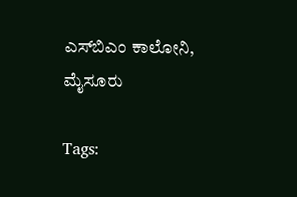ಎಸ್‌ಬಿಎಂ ಕಾಲೋನಿ, ಮೈಸೂರು

Tags: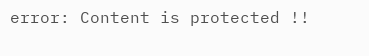error: Content is protected !!